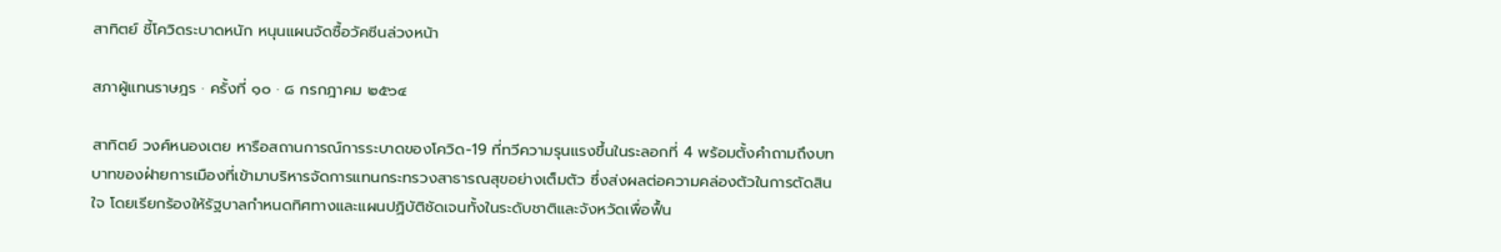สาทิตย์ ชี้โควิดระบาดหนัก หนุนแผนจัดซื้อวัคซีนล่วงหน้า

สภาผู้แทนราษฎร · ครั้งที่ ๑๐ · ๘ กรกฎาคม ๒๕๖๔

สาทิตย์ วงศ์หนองเตย หารือสถานการณ์การระบาดของโควิด-19 ที่ทวีความรุนแรงขึ้นในระลอกที่ 4 พร้อมตั้งคำถามถึงบทบาทของฝ่ายการเมืองที่เข้ามาบริหารจัดการแทนกระทรวงสาธารณสุขอย่างเต็มตัว ซึ่งส่งผลต่อความคล่องตัวในการตัดสินใจ โดยเรียกร้องให้รัฐบาลกำหนดทิศทางและแผนปฏิบัติชัดเจนทั้งในระดับชาติและจังหวัดเพื่อฟื้น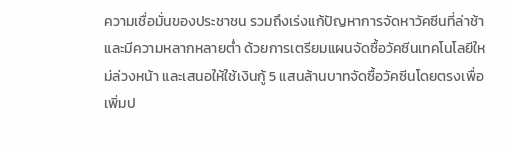ความเชื่อมั่นของประชาชน รวมถึงเร่งแก้ปัญหาการจัดหาวัคซีนที่ล่าช้าและมีความหลากหลายต่ำ ด้วยการเตรียมแผนจัดซื้อวัคซีนเทคโนโลยีใหม่ล่วงหน้า และเสนอให้ใช้เงินกู้ 5 แสนล้านบาทจัดซื้อวัคซีนโดยตรงเพื่อเพิ่มป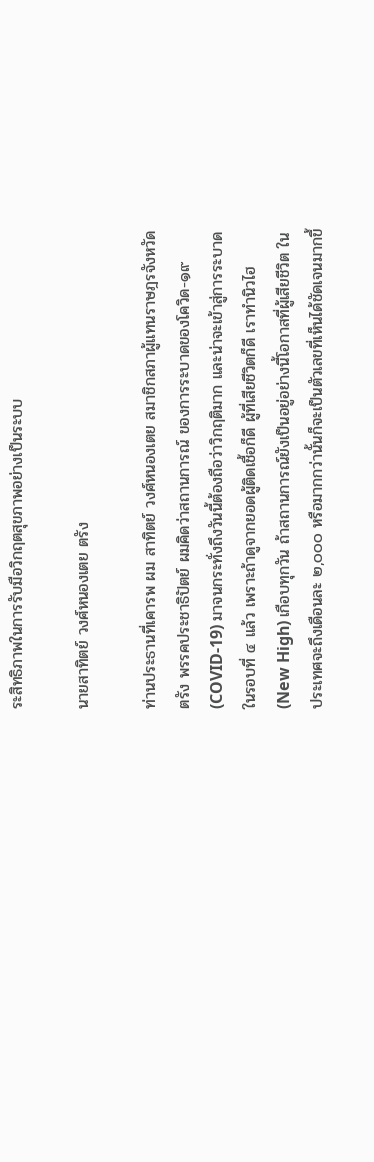ระสิทธิภาพในการรับมือวิกฤตสุขภาพอย่างเป็นระบบ

นายสาทิตย์ วงศ์หนองเตย ตรัง

ท่านประธานที่เคารพ ผม สาทิตย์ วงศ์หนองเตย สมาชิกสภาผู้แทนราษฎรจังหวัดตรัง พรรคประชาธิปัตย์ ผมคิดว่าสถานการณ์ ของการระบาดของโควิด-๑๙ (COVID-19) มาจนกระทั่งถึงวันนี้ต้องถือว่าวิกฤติมาก และน่าจะเข้าสู่การระบาดในรอบที่ ๔ แล้ว เพราะถ้าดูจากยอดผู้ติดเชื้อก็ดี ผู้ที่เสียชีวิตก็ดี เราทำนิวไฮ (New High) เกือบทุกวัน ถ้าสถานการณ์ยังเป็นอยู่อย่างนี้โอกาสที่ผู้เสียชีวิต ในประเทศจะถึงเดือนละ ๒,๐๐๐ หรือมากกว่านั้นก็จะเป็นตัวเลขที่เห็นได้ชัดเจนมากขึ้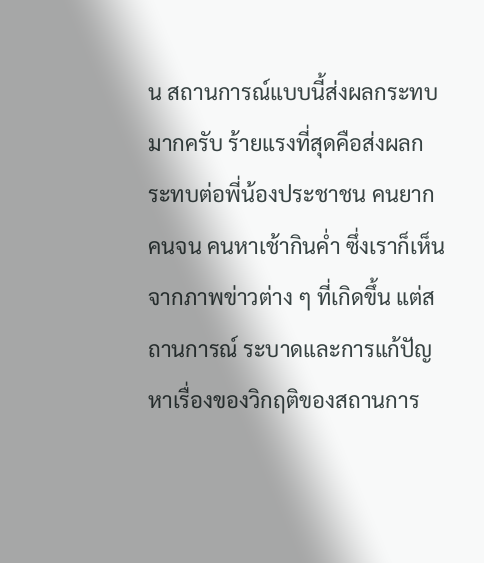น สถานการณ์แบบนี้ส่งผลกระทบมากครับ ร้ายแรงที่สุดคือส่งผลกระทบต่อพี่น้องประชาชน คนยากคนจน คนหาเช้ากินค่ำ ซึ่งเราก็เห็นจากภาพข่าวต่าง ๆ ที่เกิดขึ้น แต่สถานการณ์ ระบาดและการแก้ปัญหาเรื่องของวิกฤติของสถานการ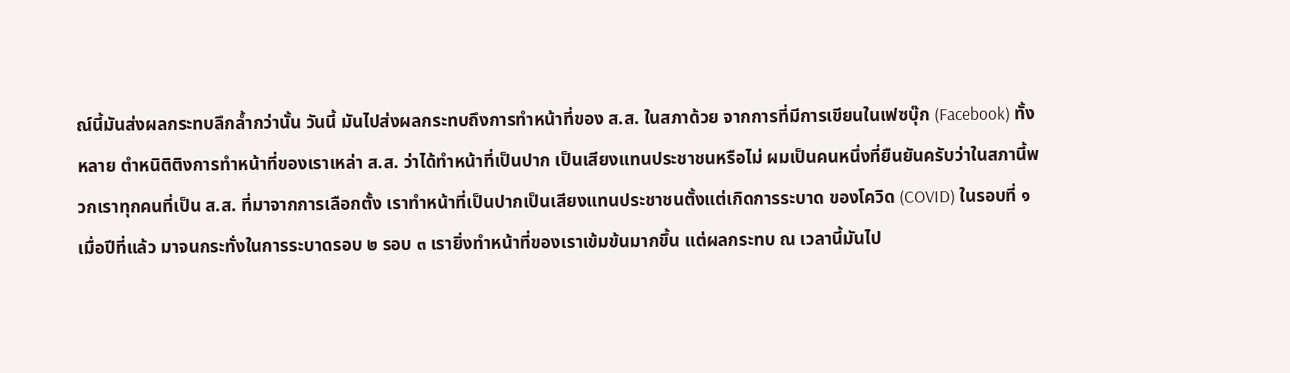ณ์นี้มันส่งผลกระทบลึกล้ำกว่านั้น วันนี้ มันไปส่งผลกระทบถึงการทำหน้าที่ของ ส.ส. ในสภาด้วย จากการที่มีการเขียนในเฟซบุ๊ก (Facebook) ทั้งหลาย ตำหนิติติงการทำหน้าที่ของเราเหล่า ส.ส. ว่าได้ทำหน้าที่เป็นปาก เป็นเสียงแทนประชาชนหรือไม่ ผมเป็นคนหนึ่งที่ยืนยันครับว่าในสภานี้พวกเราทุกคนที่เป็น ส.ส. ที่มาจากการเลือกตั้ง เราทำหน้าที่เป็นปากเป็นเสียงแทนประชาชนตั้งแต่เกิดการระบาด ของโควิด (COVID) ในรอบที่ ๑ เมื่อปีที่แล้ว มาจนกระทั่งในการระบาดรอบ ๒ รอบ ๓ เรายิ่งทำหน้าที่ของเราเข้มข้นมากขึ้น แต่ผลกระทบ ณ เวลานี้มันไป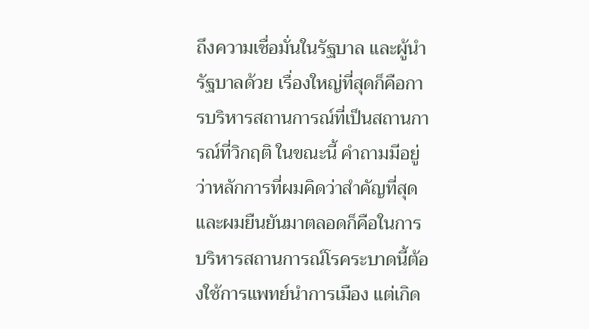ถึงความเชื่อมั่นในรัฐบาล และผู้นำรัฐบาลด้วย เรื่องใหญ่ที่สุดก็คือการบริหารสถานการณ์ที่เป็นสถานการณ์ที่วิกฤติ ในขณะนี้ คำถามมีอยู่ว่าหลักการที่ผมคิดว่าสำคัญที่สุดและผมยืนยันมาตลอดก็คือในการ บริหารสถานการณ์โรคระบาดนี้ต้องใช้การแพทย์นำการเมือง แต่เกิด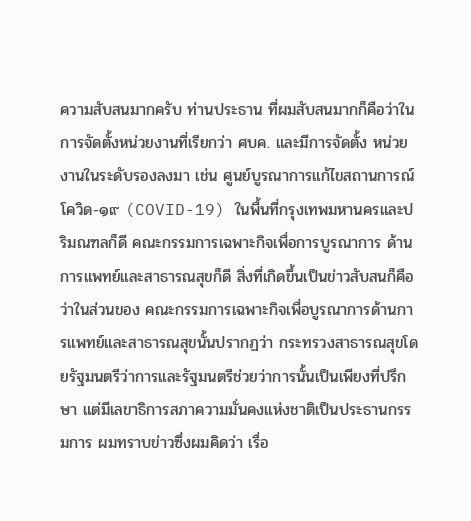ความสับสนมากครับ ท่านประธาน ที่ผมสับสนมากก็คือว่าในการจัดตั้งหน่วยงานที่เรียกว่า ศบค. และมีการจัดตั้ง หน่วยงานในระดับรองลงมา เช่น ศูนย์บูรณาการแก้ไขสถานการณ์โควิด-๑๙ (COVID-19) ในพื้นที่กรุงเทพมหานครและปริมณฑลก็ดี คณะกรรมการเฉพาะกิจเพื่อการบูรณาการ ด้านการแพทย์และสาธารณสุขก็ดี สิ่งที่เกิดขึ้นเป็นข่าวสับสนก็คือว่าในส่วนของ คณะกรรมการเฉพาะกิจเพื่อบูรณาการด้านการแพทย์และสาธารณสุขนั้นปรากฏว่า กระทรวงสาธารณสุขโดยรัฐมนตรีว่าการและรัฐมนตรีช่วยว่าการนั้นเป็นเพียงที่ปรึกษา แต่มีเลขาธิการสภาความมั่นคงแห่งชาติเป็นประธานกรรมการ ผมทราบข่าวซึ่งผมคิดว่า เรื่อ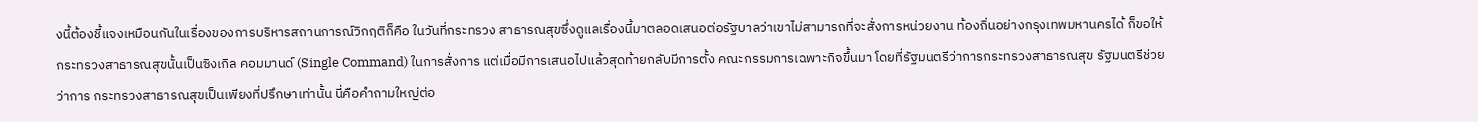งนี้ต้องชี้แจงเหมือนกันในเรื่องของการบริหารสถานการณ์วิกฤติก็คือ ในวันที่กระทรวง สาธารณสุขซึ่งดูแลเรื่องนี้มาตลอดเสนอต่อรัฐบาลว่าเขาไม่สามารถที่จะสั่งการหน่วยงาน ท้องถิ่นอย่างกรุงเทพมหานครได้ ก็ขอให้กระทรวงสาธารณสุขนั้นเป็นซิงเกิล คอมมานด์ (Single Command) ในการสั่งการ แต่เมื่อมีการเสนอไปแล้วสุดท้ายกลับมีการตั้ง คณะกรรมการเฉพาะกิจขึ้นมา โดยที่รัฐมนตรีว่าการกระทรวงสาธารณสุข รัฐมนตรีช่วยว่าการ กระทรวงสาธารณสุขเป็นเพียงที่ปรึกษาเท่านั้น นี่คือคำถามใหญ่ต่อ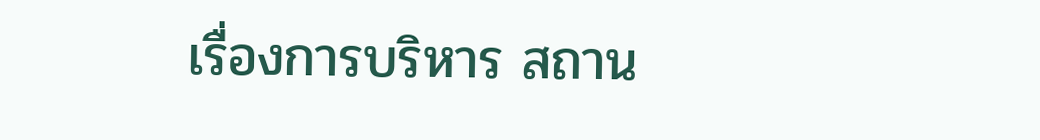เรื่องการบริหาร สถาน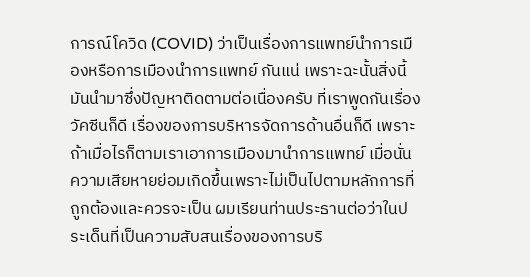การณ์โควิด (COVID) ว่าเป็นเรื่องการแพทย์นำการเมืองหรือการเมืองนำการแพทย์ กันแน่ เพราะฉะนั้นสิ่งนี้มันนำมาซึ่งปัญหาติดตามต่อเนื่องครับ ที่เราพูดกันเรื่องวัคซีนก็ดี เรื่องของการบริหารจัดการด้านอื่นก็ดี เพราะถ้าเมื่อไรก็ตามเราเอาการเมืองมานำการแพทย์ เมื่อนั่นความเสียหายย่อมเกิดขึ้นเพราะไม่เป็นไปตามหลักการที่ถูกต้องและควรจะเป็น ผมเรียนท่านประธานต่อว่าในประเด็นที่เป็นความสับสนเรื่องของการบริ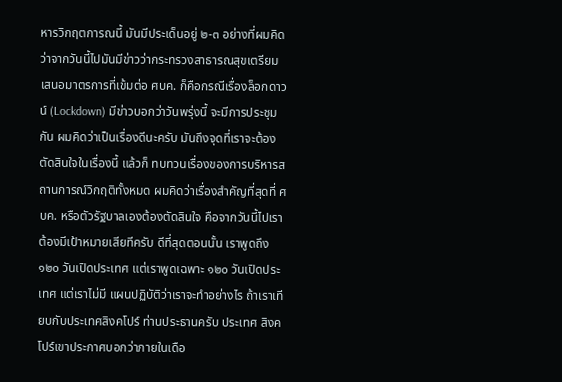หารวิกฤตการณนี้ มันมีประเด็นอยู่ ๒-๓ อย่างที่ผมคิดว่าจากวันนี้ไปมันมีข่าวว่ากระทรวงสาธารณสุขเตรียม เสนอมาตรการที่เข้มต่อ ศบค. ก็คือกรณีเรื่องล็อกดาวน์ (Lockdown) มีข่าวบอกว่าวันพรุ่งนี้ จะมีการประชุมกัน ผมคิดว่าเป็นเรื่องดีนะครับ มันถึงจุดที่เราจะต้องตัดสินใจในเรื่องนี้ แล้วก็ ทบทวนเรื่องของการบริหารสถานการณ์วิกฤติทั้งหมด ผมคิดว่าเรื่องสำคัญที่สุดที่ ศบค. หรือตัวรัฐบาลเองต้องตัดสินใจ คือจากวันนี้ไปเราต้องมีเป้าหมายเสียทีครับ ดีที่สุดตอนนั้น เราพูดถึง ๑๒๐ วันเปิดประเทศ แต่เราพูดเฉพาะ ๑๒๐ วันเปิดประเทศ แต่เราไม่มี แผนปฏิบัติว่าเราจะทำอย่างไร ถ้าเราเทียบกับประเทศสิงคโปร์ ท่านประธานครับ ประเทศ สิงคโปร์เขาประกาศบอกว่าภายในเดือ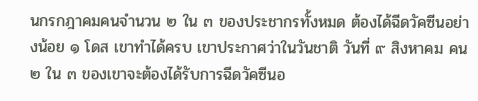นกรกฎาคมคนจำนวน ๒ ใน ๓ ของประชากรทั้งหมด ต้องได้ฉีดวัคซีนอย่างน้อย ๑ โดส เขาทำได้ครบ เขาประกาศว่าในวันชาติ วันที่ ๙ สิงหาคม คน ๒ ใน ๓ ของเขาจะต้องได้รับการฉีดวัคซีนอ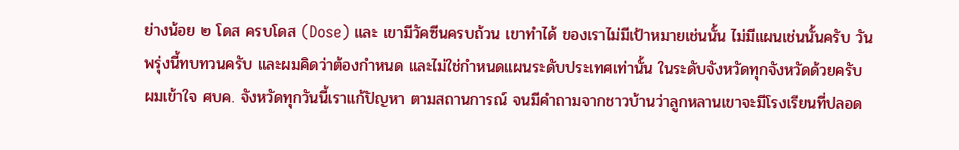ย่างน้อย ๒ โดส ครบโดส (Dose) และ เขามีวัคซีนครบถ้วน เขาทำได้ ของเราไม่มีเป้าหมายเช่นนั้น ไม่มีแผนเช่นนั้นครับ วันพรุ่งนี้ทบทวนครับ และผมคิดว่าต้องกำหนด และไม่ใช่กำหนดแผนระดับประเทศเท่านั้น ในระดับจังหวัดทุกจังหวัดด้วยครับ ผมเข้าใจ ศบค. จังหวัดทุกวันนี้เราแก้ปัญหา ตามสถานการณ์ จนมีคำถามจากชาวบ้านว่าลูกหลานเขาจะมีโรงเรียนที่ปลอด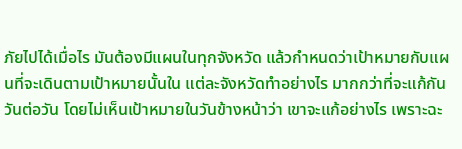ภัยไปได้เมื่อไร มันต้องมีแผนในทุกจังหวัด แล้วกำหนดว่าเป้าหมายกับแผนที่จะเดินตามเป้าหมายนั้นใน แต่ละจังหวัดทำอย่างไร มากกว่าที่จะแก้กันวันต่อวัน โดยไม่เห็นเป้าหมายในวันข้างหน้าว่า เขาจะแก้อย่างไร เพราะฉะ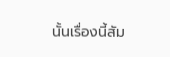นั้นเรื่องนี้สัม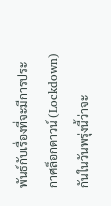พันธ์กับเรื่องที่จะมีการประกาศล็อกดาวน์ (Lockdown) กันในวันพรุ่งนี้ว่าจะ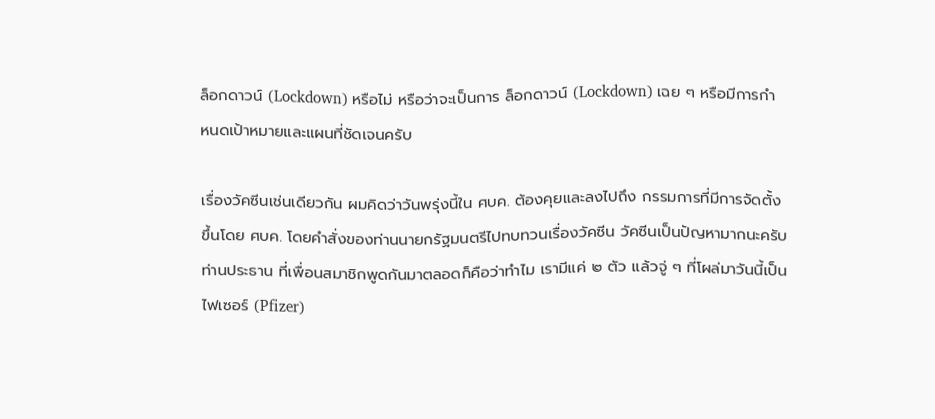ล็อกดาวน์ (Lockdown) หรือไม่ หรือว่าจะเป็นการ ล็อกดาวน์ (Lockdown) เฉย ๆ หรือมีการกำหนดเป้าหมายและแผนที่ชัดเจนครับ

เรื่องวัคซีนเช่นเดียวกัน ผมคิดว่าวันพรุ่งนี้ใน ศบค. ต้องคุยและลงไปถึง กรรมการที่มีการจัดตั้งขึ้นโดย ศบค. โดยคำสั่งของท่านนายกรัฐมนตรีไปทบทวนเรื่องวัคซีน วัคซีนเป็นปัญหามากนะครับท่านประธาน ที่เพื่อนสมาชิกพูดกันมาตลอดก็คือว่าทำไม เรามีแค่ ๒ ตัว แล้วจู่ ๆ ที่โผล่มาวันนี้เป็นไฟเซอร์ (Pfizer)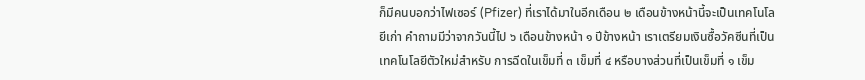ก็มีคนบอกว่าไฟเซอร์ (Pfizer) ที่เราได้มาในอีกเดือน ๒ เดือนข้างหน้านี้จะเป็นเทคโนโลยีเก่า คำถามมีว่าจากวันนี้ไป ๖ เดือนข้างหน้า ๑ ปีข้างหน้า เราเตรียมเงินซื้อวัคซีนที่เป็นเทคโนโลยีตัวใหม่สำหรับ การฉีดในเข็มที่ ๓ เข็มที่ ๔ หรือบางส่วนที่เป็นเข็มที่ ๑ เข็ม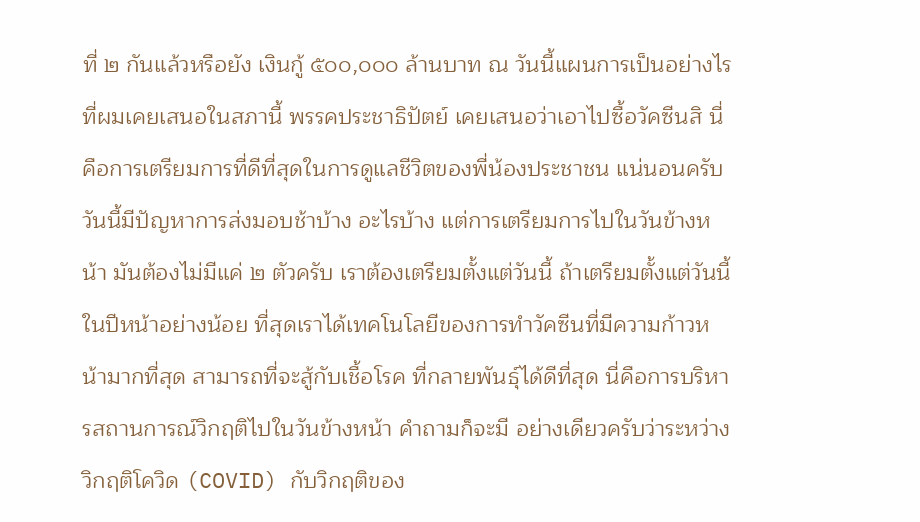ที่ ๒ กันแล้วหรือยัง เงินกู้ ๕๐๐,๐๐๐ ล้านบาท ณ วันนี้แผนการเป็นอย่างไร ที่ผมเคยเสนอในสภานี้ พรรคประชาธิปัตย์ เคยเสนอว่าเอาไปซื้อวัคซีนสิ นี่คือการเตรียมการที่ดีที่สุดในการดูแลชีวิตของพี่น้องประชาชน แน่นอนครับ วันนี้มีปัญหาการส่งมอบช้าบ้าง อะไรบ้าง แต่การเตรียมการไปในวันข้างหน้า มันต้องไม่มีแค่ ๒ ตัวครับ เราต้องเตรียมตั้งแต่วันนี้ ถ้าเตรียมตั้งแต่วันนี้ ในปีหน้าอย่างน้อย ที่สุดเราได้เทคโนโลยีของการทำวัคซีนที่มีความก้าวหน้ามากที่สุด สามารถที่จะสู้กับเชื้อโรค ที่กลายพันธุ์ได้ดีที่สุด นี่คือการบริหารสถานการณ์วิกฤติไปในวันข้างหน้า คำถามก็จะมี อย่างเดียวครับว่าระหว่างวิกฤติโควิด (COVID) กับวิกฤติของ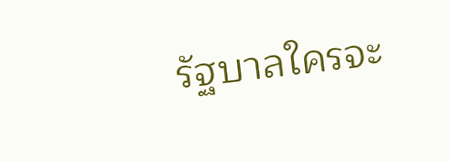รัฐบาลใครจะ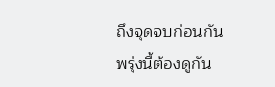ถึงจุดจบก่อนกัน พรุ่งนี้ต้องดูกัน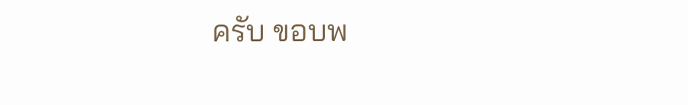ครับ ขอบพ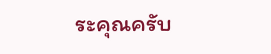ระคุณครับ